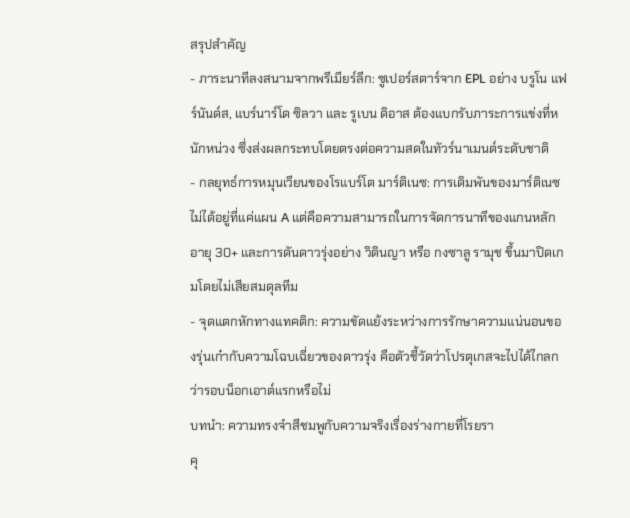สรุปสำคัญ
- ภาระนาทีลงสนามจากพรีเมียร์ลีก: ซูเปอร์สตาร์จาก EPL อย่าง บรูโน แฟร์นันด์ส, แบร์นาร์โด ซิลวา และ รูเบน ดิอาส ต้องแบกรับภาระการแข่งที่หนักหน่วง ซึ่งส่งผลกระทบโดยตรงต่อความสดในทัวร์นาเมนต์ระดับชาติ
- กลยุทธ์การหมุนเวียนของโรแบร์โต มาร์ติเนซ: การเดิมพันของมาร์ติเนซไม่ได้อยู่ที่แค่แผน A แต่คือความสามารถในการจัดการนาทีของแกนหลักอายุ 30+ และการดันดาวรุ่งอย่าง วิตินญา หรือ กงซาลู รามุช ขึ้นมาปิดเกมโดยไม่เสียสมดุลทีม
- จุดแตกหักทางแทคติก: ความขัดแย้งระหว่างการรักษาความแน่นอนของรุ่นเก๋ากับความโฉบเฉี่ยวของดาวรุ่ง คือตัวชี้วัดว่าโปรตุเกสจะไปได้ไกลกว่ารอบน็อกเอาต์แรกหรือไม่
บทนำ: ความทรงจำสีชมพูกับความจริงเรื่องร่างกายที่โรยรา
คุ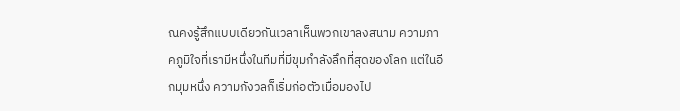ณคงรู้สึกแบบเดียวกันเวลาเห็นพวกเขาลงสนาม ความภาคภูมิใจที่เรามีหนึ่งในทีมที่มีขุมกำลังลึกที่สุดของโลก แต่ในอีกมุมหนึ่ง ความกังวลก็เริ่มก่อตัวเมื่อมองไป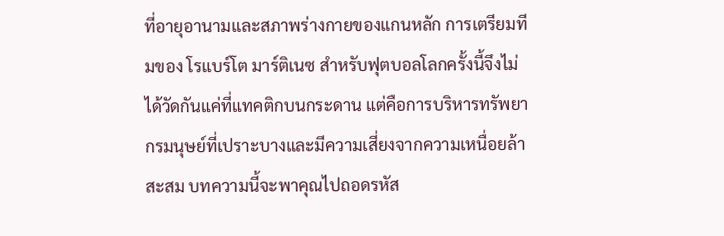ที่อายุอานามและสภาพร่างกายของแกนหลัก การเตรียมทีมของ โรแบร์โต มาร์ติเนซ สำหรับฟุตบอลโลกครั้งนี้จึงไม่ได้วัดกันแค่ที่แทคติกบนกระดาน แต่คือการบริหารทรัพยากรมนุษย์ที่เปราะบางและมีความเสี่ยงจากความเหนื่อยล้าสะสม บทความนี้จะพาคุณไปถอดรหัส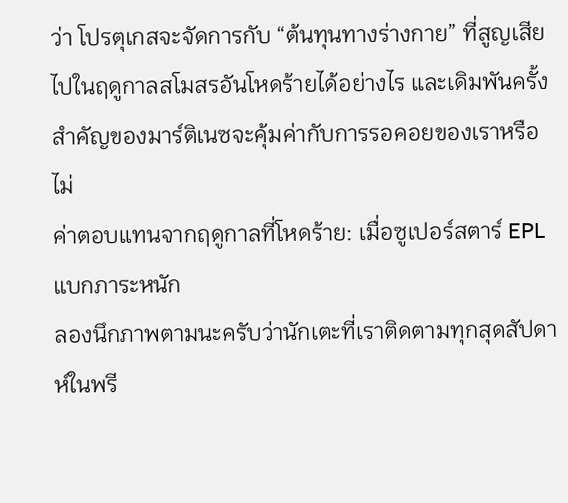ว่า โปรตุเกสจะจัดการกับ “ต้นทุนทางร่างกาย” ที่สูญเสียไปในฤดูกาลสโมสรอันโหดร้ายได้อย่างไร และเดิมพันครั้งสำคัญของมาร์ติเนซจะคุ้มค่ากับการรอคอยของเราหรือไม่
ค่าตอบแทนจากฤดูกาลที่โหดร้าย: เมื่อซูเปอร์สตาร์ EPL แบกภาระหนัก
ลองนึกภาพตามนะครับว่านักเตะที่เราติดตามทุกสุดสัปดาห์ในพรี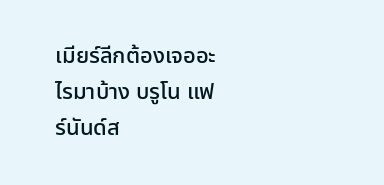เมียร์ลีกต้องเจออะไรมาบ้าง บรูโน แฟร์นันด์ส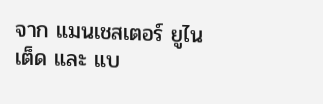จาก แมนเชสเตอร์ ยูไนเต็ด และ แบ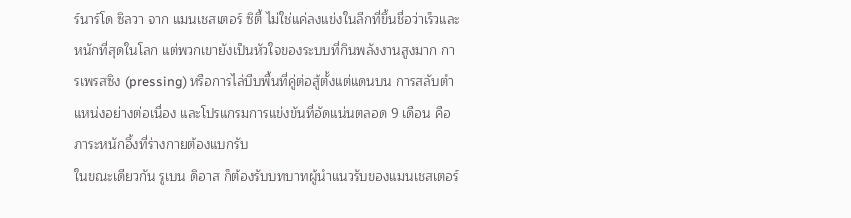ร์นาร์โด ซิลวา จาก แมนเชสเตอร์ ซิตี้ ไม่ใช่แค่ลงแข่งในลีกที่ขึ้นชื่อว่าเร็วและหนักที่สุดในโลก แต่พวกเขายังเป็นหัวใจของระบบที่กินพลังงานสูงมาก การเพรสซิง (pressing) หรือการไล่บีบพื้นที่คู่ต่อสู้ตั้งแต่แดนบน การสลับตำแหน่งอย่างต่อเนื่อง และโปรแกรมการแข่งขันที่อัดแน่นตลอด 9 เดือน คือภาระหนักอึ้งที่ร่างกายต้องแบกรับ
ในขณะเดียวกัน รูเบน ดิอาส ก็ต้องรับบทบาทผู้นำแนวรับของแมนเชสเตอร์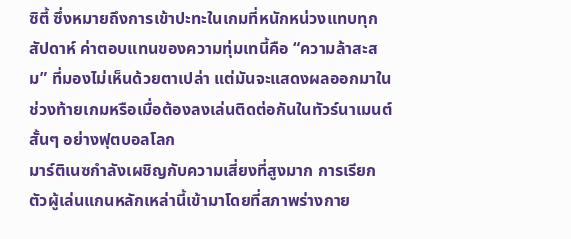ซิตี้ ซึ่งหมายถึงการเข้าปะทะในเกมที่หนักหน่วงแทบทุกสัปดาห์ ค่าตอบแทนของความทุ่มเทนี้คือ “ความล้าสะสม” ที่มองไม่เห็นด้วยตาเปล่า แต่มันจะแสดงผลออกมาในช่วงท้ายเกมหรือเมื่อต้องลงเล่นติดต่อกันในทัวร์นาเมนต์สั้นๆ อย่างฟุตบอลโลก
มาร์ติเนซกำลังเผชิญกับความเสี่ยงที่สูงมาก การเรียกตัวผู้เล่นแกนหลักเหล่านี้เข้ามาโดยที่สภาพร่างกาย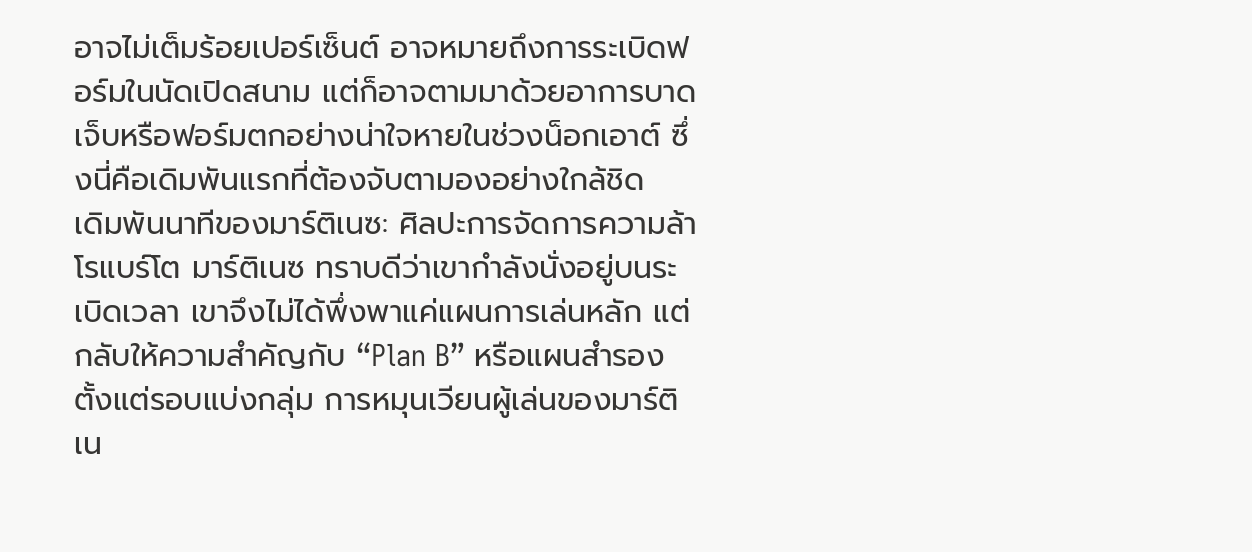อาจไม่เต็มร้อยเปอร์เซ็นต์ อาจหมายถึงการระเบิดฟอร์มในนัดเปิดสนาม แต่ก็อาจตามมาด้วยอาการบาดเจ็บหรือฟอร์มตกอย่างน่าใจหายในช่วงน็อกเอาต์ ซึ่งนี่คือเดิมพันแรกที่ต้องจับตามองอย่างใกล้ชิด
เดิมพันนาทีของมาร์ติเนซ: ศิลปะการจัดการความล้า
โรแบร์โต มาร์ติเนซ ทราบดีว่าเขากำลังนั่งอยู่บนระเบิดเวลา เขาจึงไม่ได้พึ่งพาแค่แผนการเล่นหลัก แต่กลับให้ความสำคัญกับ “Plan B” หรือแผนสำรองตั้งแต่รอบแบ่งกลุ่ม การหมุนเวียนผู้เล่นของมาร์ติเน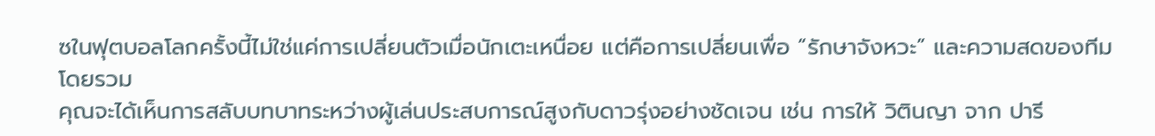ซในฟุตบอลโลกครั้งนี้ไม่ใช่แค่การเปลี่ยนตัวเมื่อนักเตะเหนื่อย แต่คือการเปลี่ยนเพื่อ “รักษาจังหวะ” และความสดของทีมโดยรวม
คุณจะได้เห็นการสลับบทบาทระหว่างผู้เล่นประสบการณ์สูงกับดาวรุ่งอย่างชัดเจน เช่น การให้ วิตินญา จาก ปารี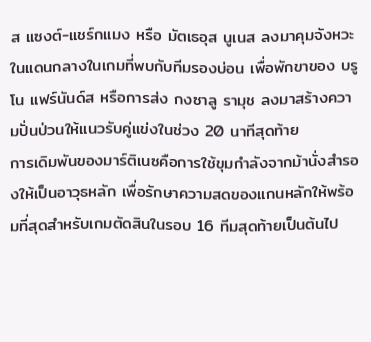ส แซงต์-แชร์กแมง หรือ มัตเธอุส นูเนส ลงมาคุมจังหวะในแดนกลางในเกมที่พบกับทีมรองบ่อน เพื่อพักขาของ บรูโน แฟร์นันด์ส หรือการส่ง กงซาลู รามุช ลงมาสร้างความปั่นป่วนให้แนวรับคู่แข่งในช่วง 20 นาทีสุดท้าย
การเดิมพันของมาร์ติเนซคือการใช้ขุมกำลังจากม้านั่งสำรองให้เป็นอาวุธหลัก เพื่อรักษาความสดของแกนหลักให้พร้อมที่สุดสำหรับเกมตัดสินในรอบ 16 ทีมสุดท้ายเป็นต้นไป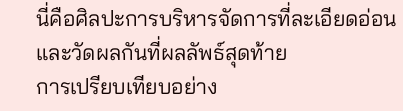นี่คือศิลปะการบริหารจัดการที่ละเอียดอ่อนและวัดผลกันที่ผลลัพธ์สุดท้าย
การเปรียบเทียบอย่าง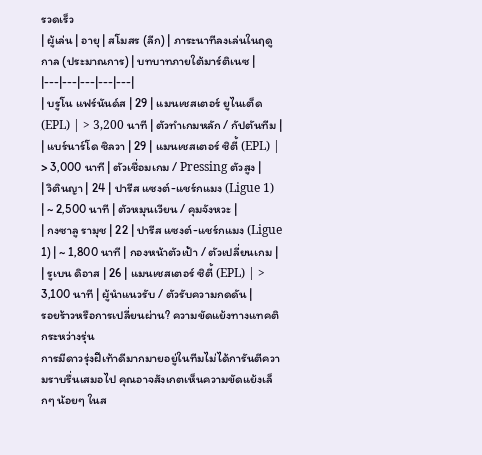รวดเร็ว
| ผู้เล่น | อายุ | สโมสร (ลีก) | ภาระนาทีลงเล่นในฤดูกาล (ประมาณการ) | บทบาทภายใต้มาร์ติเนซ |
|---|---|---|---|---|
| บรูโน แฟร์นันด์ส | 29 | แมนเชสเตอร์ ยูไนเต็ด (EPL) | > 3,200 นาที | ตัวทำเกมหลัก / กัปตันทีม |
| แบร์นาร์โด ซิลวา | 29 | แมนเชสเตอร์ ซิตี้ (EPL) | > 3,000 นาที | ตัวเชื่อมเกม / Pressing ตัวสูง |
| วิตินญา | 24 | ปารีส แซงต์-แชร์กแมง (Ligue 1) | ~ 2,500 นาที | ตัวหมุนเวียน / คุมจังหวะ |
| กงซาลู รามุช | 22 | ปารีส แซงต์-แชร์กแมง (Ligue 1) | ~ 1,800 นาที | กองหน้าตัวเป้า / ตัวเปลี่ยนเกม |
| รูเบน ดิอาส | 26 | แมนเชสเตอร์ ซิตี้ (EPL) | > 3,100 นาที | ผู้นำแนวรับ / ตัวรับความกดดัน |
รอยร้าวหรือการเปลี่ยนผ่าน? ความขัดแย้งทางแทคติกระหว่างรุ่น
การมีดาวรุ่งฝีเท้าดีมากมายอยู่ในทีมไม่ได้การันตีความราบรื่นเสมอไป คุณอาจสังเกตเห็นความขัดแย้งเล็กๆ น้อยๆ ในส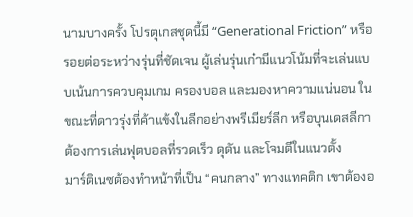นามบางครั้ง โปรตุเกสชุดนี้มี “Generational Friction” หรือรอยต่อระหว่างรุ่นที่ชัดเจน ผู้เล่นรุ่นเก๋ามีแนวโน้มที่จะเล่นแบบเน้นการควบคุมเกม ครองบอล และมองหาความแน่นอน ในขณะที่ดาวรุ่งที่ค้าแข้งในลีกอย่างพรีเมียร์ลีก หรือบุนเดสลีกา ต้องการเล่นฟุตบอลที่รวดเร็ว ดุดัน และโจมตีในแนวตั้ง
มาร์ติเนซต้องทำหน้าที่เป็น “คนกลาง” ทางแทคติก เขาต้องอ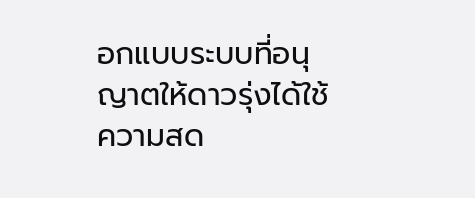อกแบบระบบที่อนุญาตให้ดาวรุ่งได้ใช้ความสด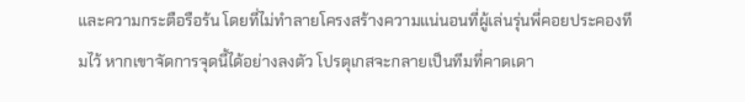และความกระตือรือร้น โดยที่ไม่ทำลายโครงสร้างความแน่นอนที่ผู้เล่นรุ่นพี่คอยประคองทีมไว้ หากเขาจัดการจุดนี้ได้อย่างลงตัว โปรตุเกสจะกลายเป็นทีมที่คาดเดา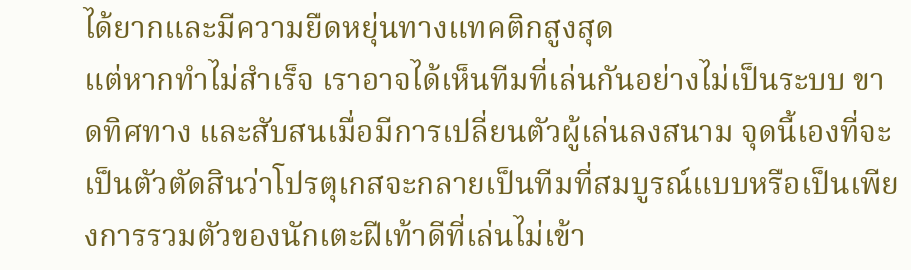ได้ยากและมีความยืดหยุ่นทางแทคติกสูงสุด
แต่หากทำไม่สำเร็จ เราอาจได้เห็นทีมที่เล่นกันอย่างไม่เป็นระบบ ขาดทิศทาง และสับสนเมื่อมีการเปลี่ยนตัวผู้เล่นลงสนาม จุดนี้เองที่จะเป็นตัวตัดสินว่าโปรตุเกสจะกลายเป็นทีมที่สมบูรณ์แบบหรือเป็นเพียงการรวมตัวของนักเตะฝีเท้าดีที่เล่นไม่เข้า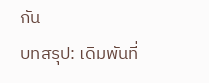กัน
บทสรุป: เดิมพันที่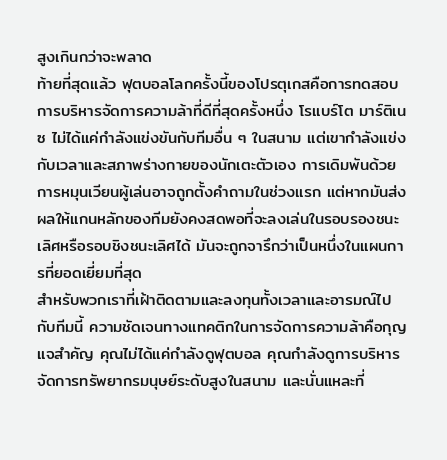สูงเกินกว่าจะพลาด
ท้ายที่สุดแล้ว ฟุตบอลโลกครั้งนี้ของโปรตุเกสคือการทดสอบการบริหารจัดการความล้าที่ดีที่สุดครั้งหนึ่ง โรแบร์โต มาร์ติเนซ ไม่ได้แค่กำลังแข่งขันกับทีมอื่น ๆ ในสนาม แต่เขากำลังแข่งกับเวลาและสภาพร่างกายของนักเตะตัวเอง การเดิมพันด้วยการหมุนเวียนผู้เล่นอาจถูกตั้งคำถามในช่วงแรก แต่หากมันส่งผลให้แกนหลักของทีมยังคงสดพอที่จะลงเล่นในรอบรองชนะเลิศหรือรอบชิงชนะเลิศได้ มันจะถูกจารึกว่าเป็นหนึ่งในแผนการที่ยอดเยี่ยมที่สุด
สำหรับพวกเราที่เฝ้าติดตามและลงทุนทั้งเวลาและอารมณ์ไปกับทีมนี้ ความชัดเจนทางแทคติกในการจัดการความล้าคือกุญแจสำคัญ คุณไม่ได้แค่กำลังดูฟุตบอล คุณกำลังดูการบริหารจัดการทรัพยากรมนุษย์ระดับสูงในสนาม และนั่นแหละที่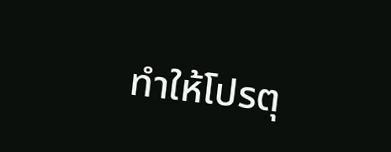ทำให้โปรตุ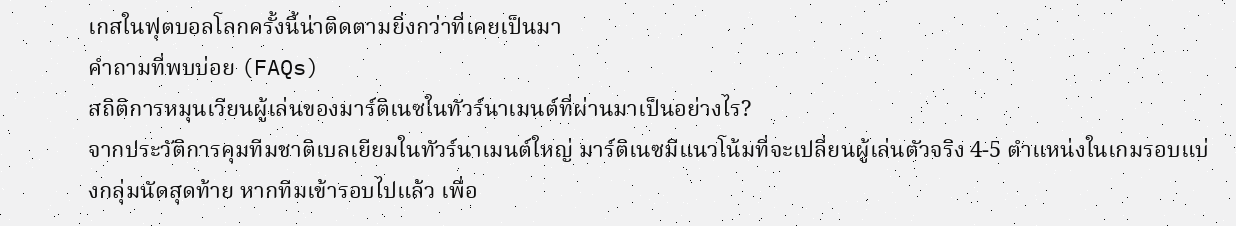เกสในฟุตบอลโลกครั้งนี้น่าติดตามยิ่งกว่าที่เคยเป็นมา
คำถามที่พบบ่อย (FAQs)
สถิติการหมุนเวียนผู้เล่นของมาร์ติเนซในทัวร์นาเมนต์ที่ผ่านมาเป็นอย่างไร?
จากประวัติการคุมทีมชาติเบลเยียมในทัวร์นาเมนต์ใหญ่ มาร์ติเนซมีแนวโน้มที่จะเปลี่ยนผู้เล่นตัวจริง 4-5 ตำแหน่งในเกมรอบแบ่งกลุ่มนัดสุดท้าย หากทีมเข้ารอบไปแล้ว เพื่อ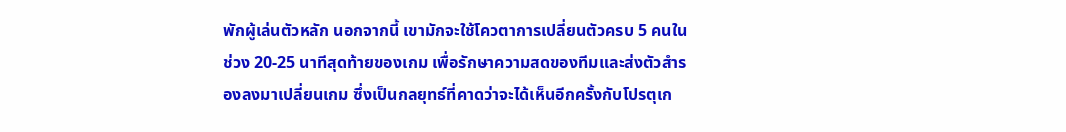พักผู้เล่นตัวหลัก นอกจากนี้ เขามักจะใช้โควตาการเปลี่ยนตัวครบ 5 คนในช่วง 20-25 นาทีสุดท้ายของเกม เพื่อรักษาความสดของทีมและส่งตัวสำรองลงมาเปลี่ยนเกม ซึ่งเป็นกลยุทธ์ที่คาดว่าจะได้เห็นอีกครั้งกับโปรตุเก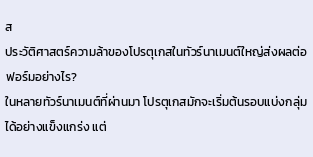ส
ประวัติศาสตร์ความล้าของโปรตุเกสในทัวร์นาเมนต์ใหญ่ส่งผลต่อฟอร์มอย่างไร?
ในหลายทัวร์นาเมนต์ที่ผ่านมา โปรตุเกสมักจะเริ่มต้นรอบแบ่งกลุ่มได้อย่างแข็งแกร่ง แต่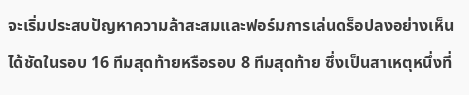จะเริ่มประสบปัญหาความล้าสะสมและฟอร์มการเล่นดร็อปลงอย่างเห็นได้ชัดในรอบ 16 ทีมสุดท้ายหรือรอบ 8 ทีมสุดท้าย ซึ่งเป็นสาเหตุหนึ่งที่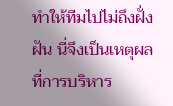ทำให้ทีมไปไม่ถึงฝั่งฝัน นี่จึงเป็นเหตุผลที่การบริหาร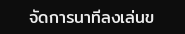จัดการนาทีลงเล่นข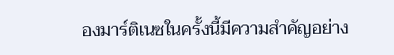องมาร์ติเนซในครั้งนี้มีความสำคัญอย่าง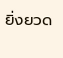ยิ่งยวด